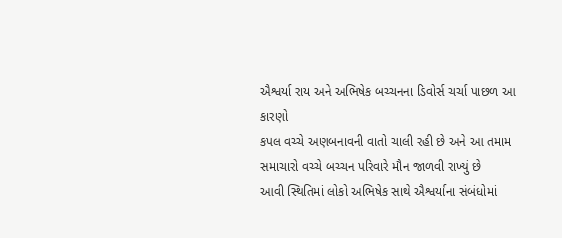ઐશ્વર્યા રાય અને અભિષેક બચ્ચનના ડિવોર્સ ચર્ચા પાછળ આ કારણો
કપલ વચ્ચે અણબનાવની વાતો ચાલી રહી છે અને આ તમામ સમાચારો વચ્ચે બચ્ચન પરિવારે મૌન જાળવી રાખ્યું છે
આવી સ્થિતિમાં લોકો અભિષેક સાથે ઐશ્વર્યાના સંબંધોમાં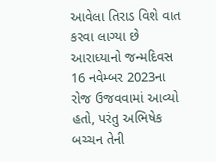આવેલા તિરાડ વિશે વાત કરવા લાગ્યા છે
આરાધ્યાનો જન્મદિવસ 16 નવેમ્બર 2023ના રોજ ઉજવવામાં આવ્યો હતો, પરંતુ અભિષેક બચ્ચન તેની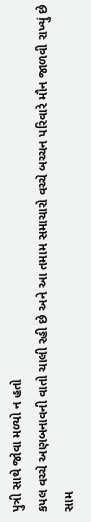પુત્રી સાથે જોવા મળ્યો ન હતો
કપલ વચ્ચે અણબનાવની વાતો ચાલી રહી છે અને આ તમામ સમાચારો વચ્ચે બચ્ચન પરિવારે મૌન જાળવી રાખ્યું છે
સામ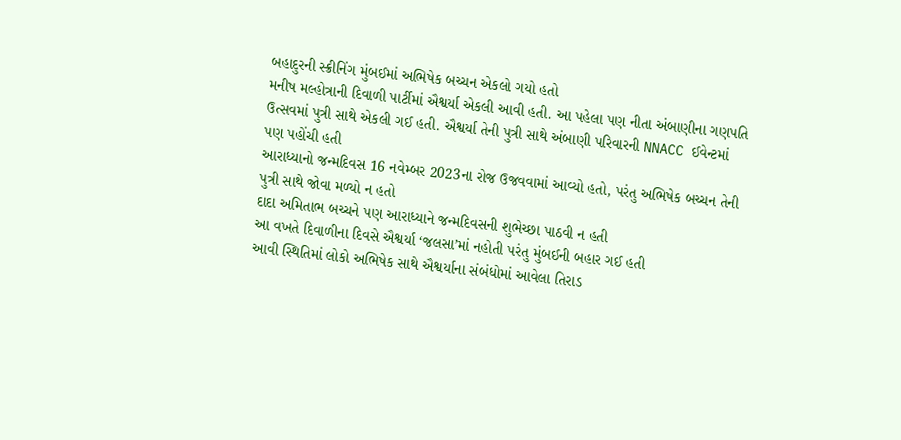બહાદુરની સ્ક્રીનિંગ મુંબઈમાં અભિષેક બચ્ચન એકલો ગયો હતો
મનીષ મલ્હોત્રાની દિવાળી પાર્ટીમાં ઐશ્વર્યા એકલી આવી હતી. આ પહેલા પણ નીતા અંબાણીના ગણપતિ ઉત્સવમાં પુત્રી સાથે એકલી ગઈ હતી. ઐશ્વર્યા તેની પુત્રી સાથે અંબાણી પરિવારની NNACC ઈવેન્ટમાં પણ પહોંચી હતી
આરાધ્યાનો જન્મદિવસ 16 નવેમ્બર 2023ના રોજ ઉજવવામાં આવ્યો હતો, પરંતુ અભિષેક બચ્ચન તેની પુત્રી સાથે જોવા મળ્યો ન હતો
દાદા અમિતાભ બચ્ચને પણ આરાધ્યાને જન્મદિવસની શુભેચ્છા પાઠવી ન હતી
આ વખતે દિવાળીના દિવસે ઐશ્વર્યા ‘જલસા’માં નહોતી પરંતુ મુંબઈની બહાર ગઈ હતી
આવી સ્થિતિમાં લોકો અભિષેક સાથે ઐશ્વર્યાના સંબંધોમાં આવેલા તિરાડ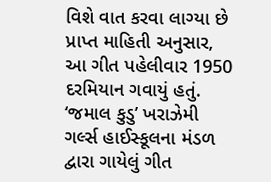વિશે વાત કરવા લાગ્યા છે
પ્રાપ્ત માહિતી અનુસાર, આ ગીત પહેલીવાર 1950 દરમિયાન ગવાયું હતું. ‘જમાલ કુડુ’ ખરાઝેમી ગર્લ્સ હાઈસ્કૂલના મંડળ દ્વારા ગાયેલું ગીત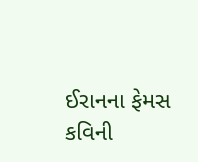ઈરાનના ફેમસ કવિની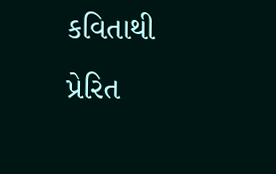કવિતાથી પ્રેરિત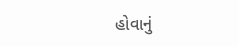હોવાનું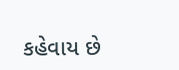કહેવાય છે